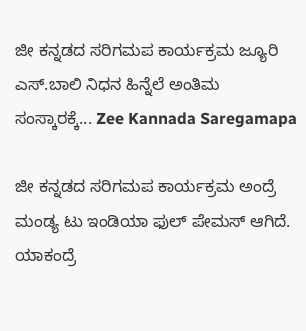ಜೀ ಕನ್ನಡದ ಸರಿಗಮಪ ಕಾರ್ಯಕ್ರಮ ಜ್ಯೂರಿ ಎಸ್.ಬಾಲಿ ನಿಧನ ಹಿನ್ನೆಲೆ ಅಂತಿಮ ಸಂಸ್ಕಾರಕ್ಕೆ... Zee Kannada Saregamapa

ಜೀ ಕನ್ನಡದ ಸರಿಗಮಪ ಕಾರ್ಯಕ್ರಮ ಅಂದ್ರೆ ಮಂಡ್ಯ ಟು ಇಂಡಿಯಾ ಫುಲ್ ಪೇಮಸ್ ಆಗಿದೆ. ಯಾಕಂದ್ರೆ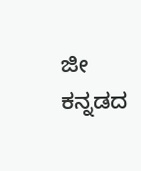ಜೀ ಕನ್ನಡದ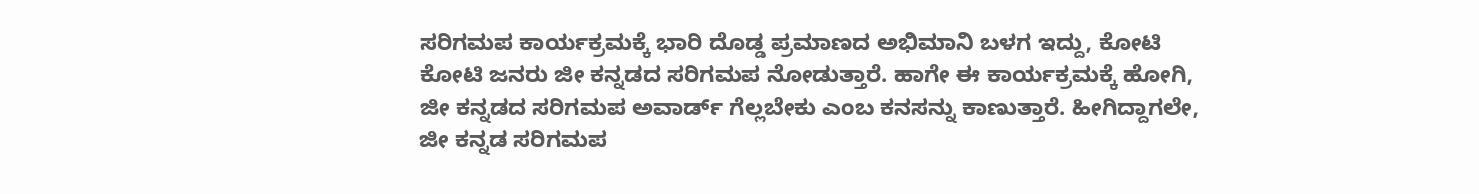ಸರಿಗಮಪ ಕಾರ್ಯಕ್ರಮಕ್ಕೆ ಭಾರಿ ದೊಡ್ಡ ಪ್ರಮಾಣದ ಅಭಿಮಾನಿ ಬಳಗ ಇದ್ದು, ಕೋಟಿ ಕೋಟಿ ಜನರು ಜೀ ಕನ್ನಡದ ಸರಿಗಮಪ ನೋಡುತ್ತಾರೆ. ಹಾಗೇ ಈ ಕಾರ್ಯಕ್ರಮಕ್ಕೆ ಹೋಗಿ, ಜೀ ಕನ್ನಡದ ಸರಿಗಮಪ ಅವಾರ್ಡ್ ಗೆಲ್ಲಬೇಕು ಎಂಬ ಕನಸನ್ನು ಕಾಣುತ್ತಾರೆ. ಹೀಗಿದ್ದಾಗಲೇ, ಜೀ ಕನ್ನಡ ಸರಿಗಮಪ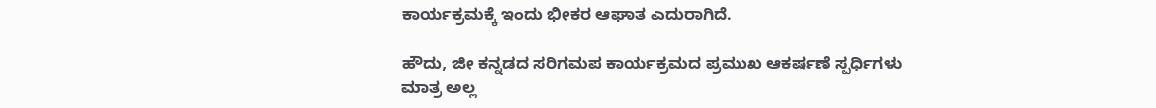ಕಾರ್ಯಕ್ರಮಕ್ಕೆ ಇಂದು ಭೀಕರ ಆಘಾತ ಎದುರಾಗಿದೆ.

ಹೌದು, ಜೀ ಕನ್ನಡದ ಸರಿಗಮಪ ಕಾರ್ಯಕ್ರಮದ ಪ್ರಮುಖ ಆಕರ್ಷಣೆ ಸ್ಪರ್ಧಿಗಳು ಮಾತ್ರ ಅಲ್ಲ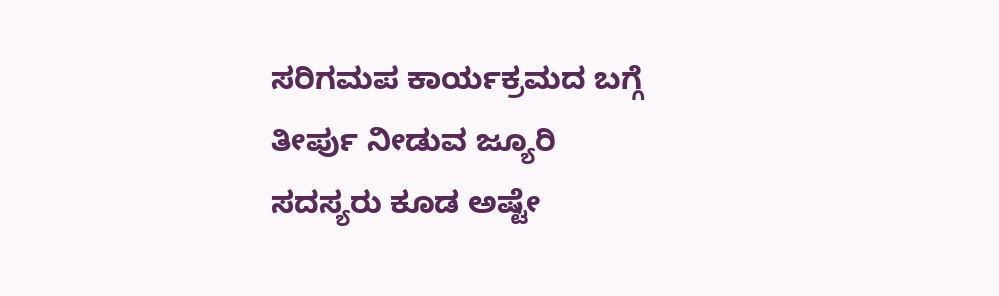ಸರಿಗಮಪ ಕಾರ್ಯಕ್ರಮದ ಬಗ್ಗೆ ತೀರ್ಪು ನೀಡುವ ಜ್ಯೂರಿ ಸದಸ್ಯರು ಕೂಡ ಅಷ್ಟೇ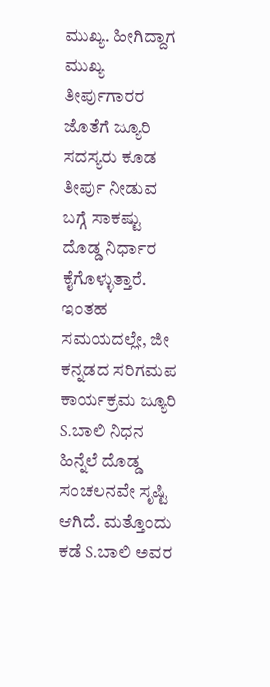ಮುಖ್ಯ. ಹೀಗಿದ್ದಾಗ ಮುಖ್ಯ ತೀರ್ಪುಗಾರರ ಜೊತೆಗೆ ಜ್ಯೂರಿ ಸದಸ್ಯರು ಕೂಡ ತೀರ್ಪು ನೀಡುವ ಬಗ್ಗೆ ಸಾಕಷ್ಟು ದೊಡ್ಡ ನಿರ್ಧಾರ ಕೈಗೊಳ್ಳುತ್ತಾರೆ. ಇಂತಹ ಸಮಯದಲ್ಲೇ, ಜೀ ಕನ್ನಡದ ಸರಿಗಮಪ ಕಾರ್ಯಕ್ರಮ ಜ್ಯೂರಿ S.ಬಾಲಿ ನಿಧನ ಹಿನ್ನೆಲೆ ದೊಡ್ಡ ಸಂಚಲನವೇ ಸೃಷ್ಟಿ ಆಗಿದೆ. ಮತ್ತೊಂದು ಕಡೆ S.ಬಾಲಿ ಅವರ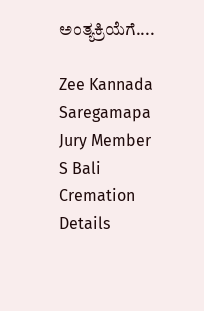ಅಂತ್ಯಕ್ರಿಯೆಗೆ....

Zee Kannada Saregamapa Jury Member S Bali Cremation Details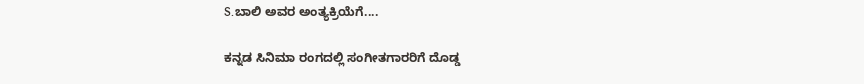S.ಬಾಲಿ ಅವರ ಅಂತ್ಯಕ್ರಿಯೆಗೆ....

ಕನ್ನಡ ಸಿನಿಮಾ ರಂಗದಲ್ಲಿ ಸಂಗೀತಗಾರರಿಗೆ ದೊಡ್ಡ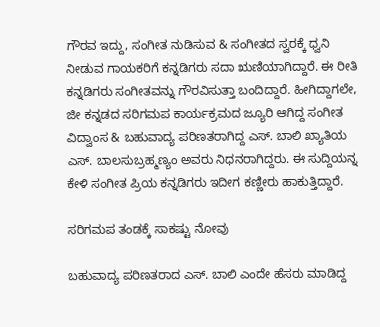ಗೌರವ ಇದ್ದು, ಸಂಗೀತ ನುಡಿಸುವ & ಸಂಗೀತದ ಸ್ವರಕ್ಕೆ ಧ್ವನಿ ನೀಡುವ ಗಾಯಕರಿಗೆ ಕನ್ನಡಿಗರು ಸದಾ ಋಣಿಯಾಗಿದ್ದಾರೆ. ಈ ರೀತಿ ಕನ್ನಡಿಗರು ಸಂಗೀತವನ್ನು ಗೌರವಿಸುತ್ತಾ ಬಂದಿದ್ದಾರೆ. ಹೀಗಿದ್ದಾಗಲೇ, ಜೀ ಕನ್ನಡದ ಸರಿಗಮಪ ಕಾರ್ಯಕ್ರಮದ ಜ್ಯೂರಿ ಆಗಿದ್ದ ಸಂಗೀತ ವಿದ್ವಾಂಸ & ಬಹುವಾದ್ಯ ಪರಿಣತರಾಗಿದ್ದ ಎಸ್. ಬಾಲಿ ಖ್ಯಾತಿಯ ಎಸ್. ಬಾಲಸುಬ್ರಹ್ಮಣ್ಯಂ ಅವರು ನಿಧನರಾಗಿದ್ದರು. ಈ ಸುದ್ದಿಯನ್ನ ಕೇಳಿ ಸಂಗೀತ ಪ್ರಿಯ ಕನ್ನಡಿಗರು ಇದೀಗ ಕಣ್ಣೀರು ಹಾಕುತ್ತಿದ್ದಾರೆ.

ಸರಿಗಮಪ ತಂಡಕ್ಕೆ ಸಾಕಷ್ಟು ನೋವು

ಬಹುವಾದ್ಯ ಪರಿಣತರಾದ ಎಸ್. ಬಾಲಿ ಎಂದೇ ಹೆಸರು ಮಾಡಿದ್ದ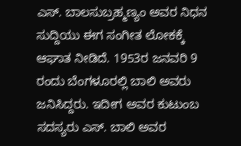ಎಸ್. ಬಾಲಸುಬ್ರಹ್ಮಣ್ಯಂ ಅವರ ನಿಧನ ಸುದ್ದಿಯು ಈಗ ಸಂಗೀತ ಲೋಕಕ್ಕೆ ಆಘಾತ ನೀಡಿದೆ. 1953ರ ಜನವರಿ 9 ರಂದು ಬೆಂಗಳೂರಲ್ಲಿ ಬಾಲಿ ಅವರು ಜನಿಸಿದ್ದರು. ಇದೀಗ ಅವರ ಕುಟುಂಬ ಸದಸ್ಯರು ಎಸ್. ಬಾಲಿ ಅವರ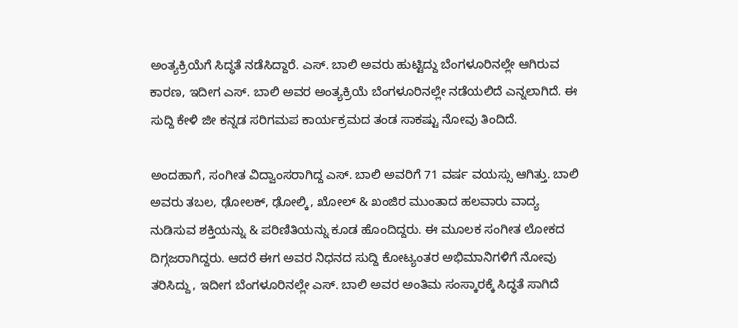ಅಂತ್ಯಕ್ರಿಯೆಗೆ ಸಿದ್ಧತೆ ನಡೆಸಿದ್ದಾರೆ. ಎಸ್. ಬಾಲಿ ಅವರು ಹುಟ್ಟಿದ್ದು ಬೆಂಗಳೂರಿನಲ್ಲೇ ಆಗಿರುವ ಕಾರಣ, ಇದೀಗ ಎಸ್. ಬಾಲಿ ಅವರ ಅಂತ್ಯಕ್ರಿಯೆ ಬೆಂಗಳೂರಿನಲ್ಲೇ ನಡೆಯಲಿದೆ ಎನ್ನಲಾಗಿದೆ. ಈ ಸುದ್ದಿ ಕೇಳಿ ಜೀ ಕನ್ನಡ ಸರಿಗಮಪ ಕಾರ್ಯಕ್ರಮದ ತಂಡ ಸಾಕಷ್ಟು ನೋವು ತಿಂದಿದೆ.

ಅಂದಹಾಗೆ, ಸಂಗೀತ ವಿದ್ವಾಂಸರಾಗಿದ್ದ ಎಸ್. ಬಾಲಿ ಅವರಿಗೆ 71 ವರ್ಷ ವಯಸ್ಸು ಆಗಿತ್ತು. ಬಾಲಿ ಅವರು ತಬಲ, ಢೋಲಕ್, ಢೋಲ್ಕಿ, ಖೋಲ್ & ಖಂಜಿರ ಮುಂತಾದ ಹಲವಾರು ವಾದ್ಯ ನುಡಿಸುವ ಶಕ್ತಿಯನ್ನು & ಪರಿಣಿತಿಯನ್ನು ಕೂಡ ಹೊಂದಿದ್ದರು. ಈ ಮೂಲಕ ಸಂಗೀತ ಲೋಕದ ದಿಗ್ಗಜರಾಗಿದ್ದರು. ಆದರೆ ಈಗ ಅವರ ನಿಧನದ ಸುದ್ದಿ ಕೋಟ್ಯಂತರ ಅಭಿಮಾನಿಗಳಿಗೆ ನೋವು ತರಿಸಿದ್ದು, ಇದೀಗ ಬೆಂಗಳೂರಿನಲ್ಲೇ ಎಸ್. ಬಾಲಿ ಅವರ ಅಂತಿಮ ಸಂಸ್ಕಾರಕ್ಕೆ ಸಿದ್ಧತೆ ಸಾಗಿದೆ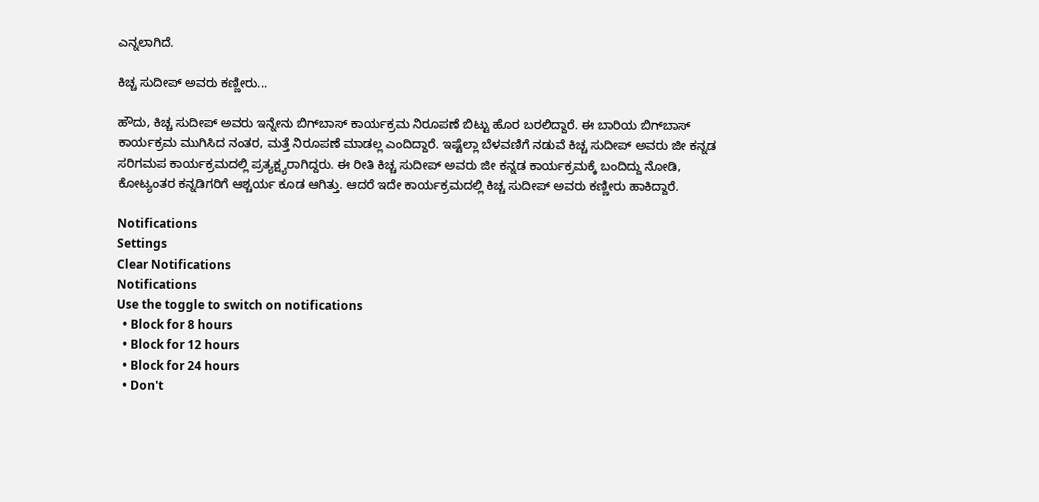ಎನ್ನಲಾಗಿದೆ.

ಕಿಚ್ಚ ಸುದೀಪ್ ಅವರು ಕಣ್ಣೀರು...

ಹೌದು, ಕಿಚ್ಚ ಸುದೀಪ್ ಅವರು ಇನ್ನೇನು ಬಿಗ್‌ಬಾಸ್ ಕಾರ್ಯಕ್ರಮ ನಿರೂಪಣೆ ಬಿಟ್ಟು ಹೊರ ಬರಲಿದ್ದಾರೆ. ಈ ಬಾರಿಯ ಬಿಗ್‌ಬಾಸ್ ಕಾರ್ಯಕ್ರಮ ಮುಗಿಸಿದ ನಂತರ, ಮತ್ತೆ ನಿರೂಪಣೆ ಮಾಡಲ್ಲ ಎಂದಿದ್ದಾರೆ. ಇಷ್ಟೆಲ್ಲಾ ಬೆಳವಣಿಗೆ ನಡುವೆ ಕಿಚ್ಚ ಸುದೀಪ್ ಅವರು ಜೀ ಕನ್ನಡ ಸರಿಗಮಪ ಕಾರ್ಯಕ್ರಮದಲ್ಲಿ ಪ್ರತ್ಯಕ್ಷ್ಯರಾಗಿದ್ದರು. ಈ ರೀತಿ ಕಿಚ್ಚ ಸುದೀಪ್ ಅವರು ಜೀ ಕನ್ನಡ ಕಾರ್ಯಕ್ರಮಕ್ಕೆ ಬಂದಿದ್ದು ನೋಡಿ, ಕೋಟ್ಯಂತರ ಕನ್ನಡಿಗರಿಗೆ ಆಶ್ಚರ್ಯ ಕೂಡ ಆಗಿತ್ತು. ಆದರೆ ಇದೇ ಕಾರ್ಯಕ್ರಮದಲ್ಲಿ ಕಿಚ್ಚ ಸುದೀಪ್ ಅವರು ಕಣ್ಣೀರು ಹಾಕಿದ್ದಾರೆ.

Notifications
Settings
Clear Notifications
Notifications
Use the toggle to switch on notifications
  • Block for 8 hours
  • Block for 12 hours
  • Block for 24 hours
  • Don't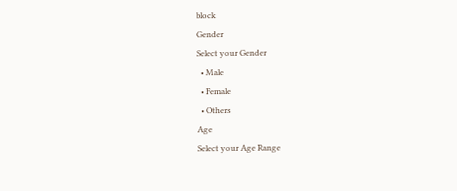block
Gender
Select your Gender
  • Male
  • Female
  • Others
Age
Select your Age Range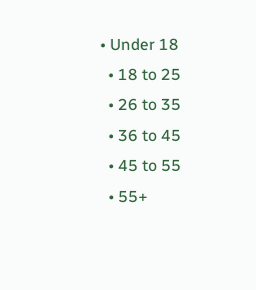• Under 18
  • 18 to 25
  • 26 to 35
  • 36 to 45
  • 45 to 55
  • 55+